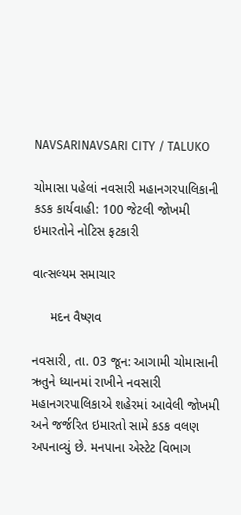NAVSARINAVSARI CITY / TALUKO

ચોમાસા પહેલાં નવસારી મહાનગરપાલિકાની કડક કાર્યવાહી: 100 જેટલી જોખમી ઇમારતોને નોટિસ ફટકારી

વાત્સલ્યમ સમાચાર

     મદન વૈષ્ણવ

નવસારી, તા. 03 જૂન: આગામી ચોમાસાની ઋતુને ધ્યાનમાં રાખીને નવસારી મહાનગરપાલિકાએ શહેરમાં આવેલી જોખમી અને જર્જરિત ઇમારતો સામે કડક વલણ અપનાવ્યું છે. મનપાના એસ્ટેટ વિભાગ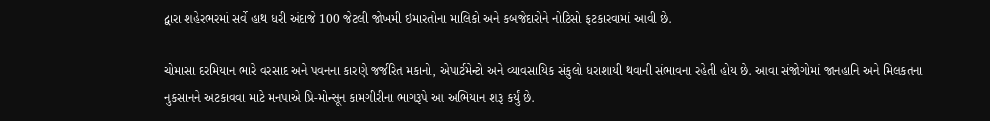દ્વારા શહેરભરમાં સર્વે હાથ ધરી અંદાજે 100 જેટલી જોખમી ઇમારતોના માલિકો અને કબજેદારોને નોટિસો ફટકારવામાં આવી છે.

ચોમાસા દરમિયાન ભારે વરસાદ અને પવનના કારણે જર્જરિત મકાનો, એપાર્ટમેન્ટો અને વ્યાવસાયિક સંકુલો ધરાશાયી થવાની સંભાવના રહેતી હોય છે. આવા સંજોગોમાં જાનહાનિ અને મિલકતના નુકસાનને અટકાવવા માટે મનપાએ પ્રિ-મોન્સૂન કામગીરીના ભાગરૂપે આ અભિયાન શરૂ કર્યું છે.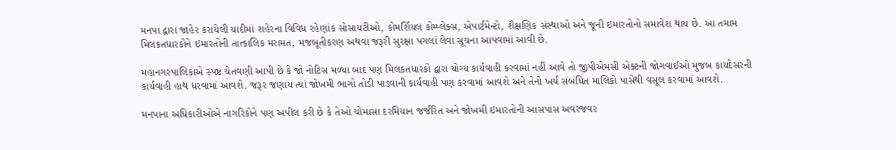મનપા દ્વારા જાહેર કરાયેલી યાદીમાં શહેરના વિવિધ રહેણાંક સોસાયટીઓ, કોમર્શિયલ કોમ્પ્લેક્સ, એપાર્ટમેન્ટો, શૈક્ષણિક સંસ્થાઓ અને જૂની ઇમારતોનો સમાવેશ થાય છે. આ તમામ મિલકતધારકોને ઇમારતોની તાત્કાલિક મરામત, મજબૂતીકરણ અથવા જરૂરી સુરક્ષા પગલાં લેવા સૂચના આપવામાં આવી છે.

મહાનગરપાલિકાએ સ્પષ્ટ ચેતવણી આપી છે કે જો નોટિસ મળ્યા બાદ પણ મિલકતધારકો દ્વારા યોગ્ય કાર્યવાહી કરવામાં નહીં આવે તો જીપીએમસી એક્ટની જોગવાઈઓ મુજબ કાયદેસરની કાર્યવાહી હાથ ધરવામાં આવશે. જરૂર જણાય ત્યાં જોખમી ભાગો તોડી પાડવાની કાર્યવાહી પણ કરવામાં આવશે અને તેનો ખર્ચ સંબંધિત માલિકો પાસેથી વસૂલ કરવામાં આવશે.

મનપાના અધિકારીઓએ નાગરિકોને પણ અપીલ કરી છે કે તેઓ ચોમાસા દરમિયાન જર્જરિત અને જોખમી ઇમારતોની આસપાસ અવરજવર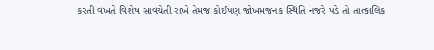કરતી વખતે વિશેષ સાવચેતી રાખે તેમજ કોઈપણ જોખમજનક સ્થિતિ નજરે પડે તો તાત્કાલિક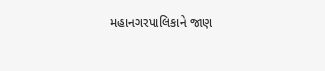મહાનગરપાલિકાને જાણ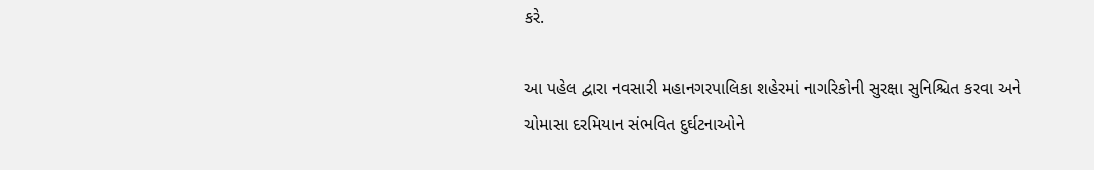કરે.

આ પહેલ દ્વારા નવસારી મહાનગરપાલિકા શહેરમાં નાગરિકોની સુરક્ષા સુનિશ્ચિત કરવા અને ચોમાસા દરમિયાન સંભવિત દુર્ઘટનાઓને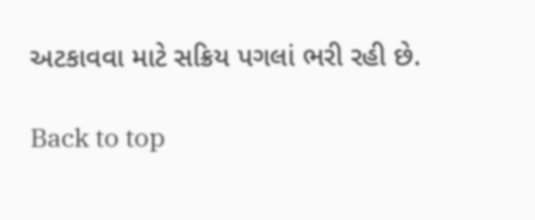અટકાવવા માટે સક્રિય પગલાં ભરી રહી છે.

Back to top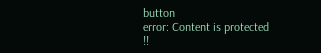button
error: Content is protected !!